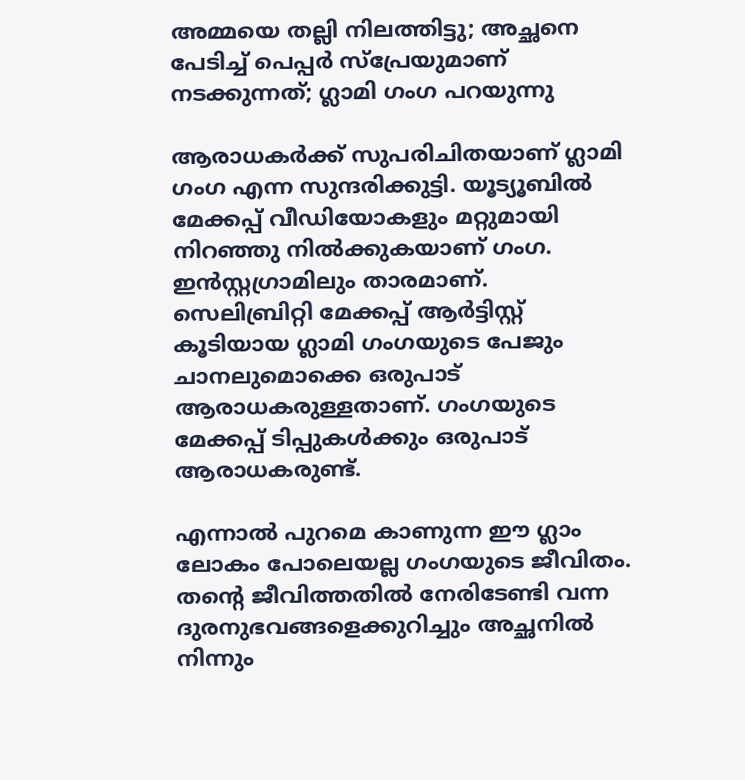അമ്മയെ തല്ലി നിലത്തിട്ടു; അച്ഛനെ പേടിച്ച് പെപ്പര്‍ സ്‌പ്രേയുമാണ് നടക്കുന്നത്; ഗ്ലാമി ഗംഗ പറയുന്നു

ആരാധകര്‍ക്ക് സുപരിചിതയാണ് ഗ്ലാമി ഗംഗ എന്ന സുന്ദരിക്കുട്ടി. യൂട്യൂബില്‍ മേക്കപ്പ് വീഡിയോകളും മറ്റുമായി നിറഞ്ഞു നില്‍ക്കുകയാണ് ഗംഗ. ഇന്‍സ്റ്റഗ്രാമിലും താരമാണ്. സെലിബ്രിറ്റി മേക്കപ്പ് ആര്‍ട്ടിസ്റ്റ് കൂടിയായ ഗ്ലാമി ഗംഗയുടെ പേജും ചാനലുമൊക്കെ ഒരുപാട് ആരാധകരുള്ളതാണ്. ഗംഗയുടെ മേക്കപ്പ് ടിപ്പുകള്‍ക്കും ഒരുപാട് ആരാധകരുണ്ട്.

എന്നാല്‍ പുറമെ കാണുന്ന ഈ ഗ്ലാം ലോകം പോലെയല്ല ഗംഗയുടെ ജീവിതം. തന്റെ ജീവിത്തതില്‍ നേരിടേണ്ടി വന്ന ദുരനുഭവങ്ങളെക്കുറിച്ചും അച്ഛനില്‍ നിന്നും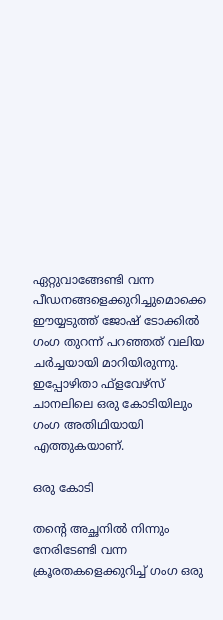ഏറ്റുവാങ്ങേണ്ടി വന്ന പീഡനങ്ങളെക്കുറിച്ചുമൊക്കെ ഈയ്യടുത്ത് ജോഷ് ടോക്കില്‍ ഗംഗ തുറന്ന് പറഞ്ഞത് വലിയ ചര്‍ച്ചയായി മാറിയിരുന്നു. ഇപ്പോഴിതാ ഫ്‌ളവേഴ്‌സ് ചാനലിലെ ഒരു കോടിയിലും ഗംഗ അതിഥിയായി എത്തുകയാണ്.

ഒരു കോടി

തന്റെ അച്ഛനില്‍ നിന്നും നേരിടേണ്ടി വന്ന ക്രൂരതകളെക്കുറിച്ച് ഗംഗ ഒരു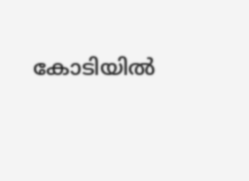കോടിയില്‍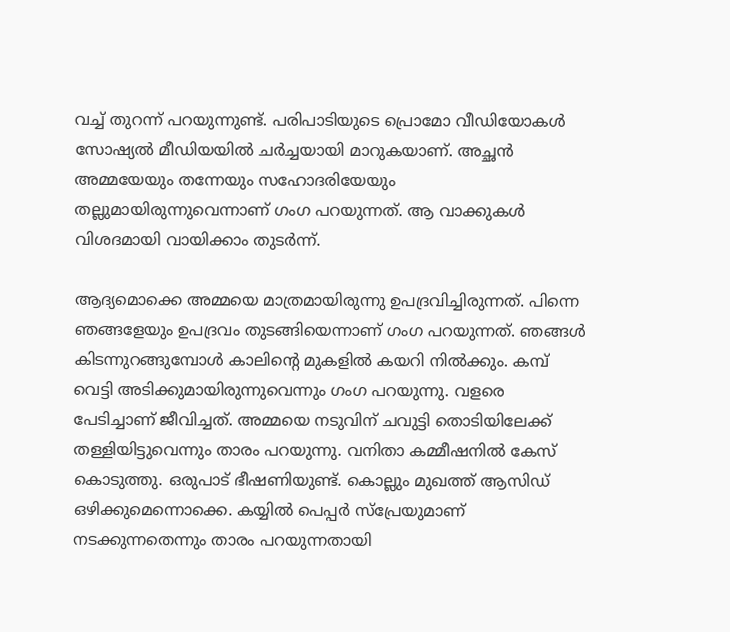വച്ച് തുറന്ന് പറയുന്നുണ്ട്. പരിപാടിയുടെ പ്രൊമോ വീഡിയോകള്‍ സോഷ്യല്‍ മീഡിയയില്‍ ചര്‍ച്ചയായി മാറുകയാണ്. അച്ഛന്‍ അമ്മയേയും തന്നേയും സഹോദരിയേയും തല്ലുമായിരുന്നുവെന്നാണ് ഗംഗ പറയുന്നത്. ആ വാക്കുകള്‍ വിശദമായി വായിക്കാം തുടര്‍ന്ന്.

ആദ്യമൊക്കെ അമ്മയെ മാത്രമായിരുന്നു ഉപദ്രവിച്ചിരുന്നത്. പിന്നെ ഞങ്ങളേയും ഉപദ്രവം തുടങ്ങിയെന്നാണ് ഗംഗ പറയുന്നത്. ഞങ്ങള്‍ കിടന്നുറങ്ങുമ്പോള്‍ കാലിന്റെ മുകളില്‍ കയറി നില്‍ക്കും. കമ്പ് വെട്ടി അടിക്കുമായിരുന്നുവെന്നും ഗംഗ പറയുന്നു. വളരെ പേടിച്ചാണ് ജീവിച്ചത്. അമ്മയെ നടുവിന് ചവുട്ടി തൊടിയിലേക്ക് തള്ളിയിട്ടുവെന്നും താരം പറയുന്നു. വനിതാ കമ്മീഷനില്‍ കേസ് കൊടുത്തു. ഒരുപാട് ഭീഷണിയുണ്ട്. കൊല്ലും മുഖത്ത് ആസിഡ് ഒഴിക്കുമെന്നൊക്കെ. കയ്യില്‍ പെപ്പര്‍ സ്‌പ്രേയുമാണ് നടക്കുന്നതെന്നും താരം പറയുന്നതായി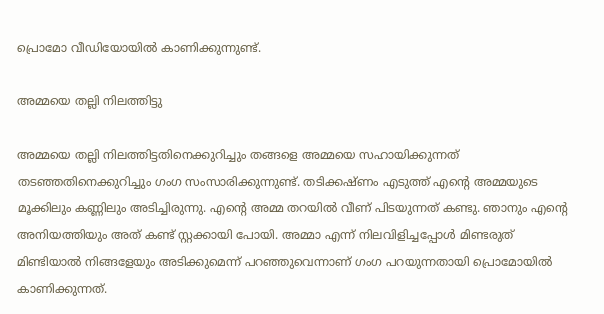പ്രൊമോ വീഡിയോയില്‍ കാണിക്കുന്നുണ്ട്.

അമ്മയെ തല്ലി നിലത്തിട്ടു

അമ്മയെ തല്ലി നിലത്തിട്ടതിനെക്കുറിച്ചും തങ്ങളെ അമ്മയെ സഹായിക്കുന്നത് തടഞ്ഞതിനെക്കുറിച്ചും ഗംഗ സംസാരിക്കുന്നുണ്ട്. തടിക്കഷ്ണം എടുത്ത് എന്റെ അമ്മയുടെ മൂക്കിലും കണ്ണിലും അടിച്ചിരുന്നു. എന്റെ അമ്മ തറയില്‍ വീണ് പിടയുന്നത് കണ്ടു. ഞാനും എന്റെ അനിയത്തിയും അത് കണ്ട് സ്റ്റക്കായി പോയി. അമ്മാ എന്ന് നിലവിളിച്ചപ്പോള്‍ മിണ്ടരുത് മിണ്ടിയാല്‍ നിങ്ങളേയും അടിക്കുമെന്ന് പറഞ്ഞുവെന്നാണ് ഗംഗ പറയുന്നതായി പ്രൊമോയില്‍ കാണിക്കുന്നത്.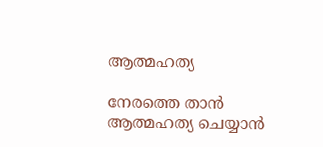ആത്മഹത്യ

നേരത്തെ താന്‍ ആത്മഹത്യ ചെയ്യാന്‍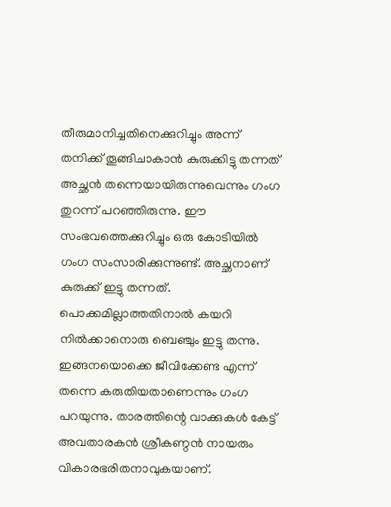തീരുമാനിച്ചതിനെക്കുറിച്ചും അന്ന് തനിക്ക് തൂങ്ങിചാകാന്‍ കുരുക്കിട്ടു തന്നത് അച്ഛന്‍ തന്നെയായിരുന്നുവെന്നും ഗംഗ തുറന്ന് പറഞ്ഞിരുന്നു. ഈ സംഭവത്തെക്കുറിച്ചും ഒരു കോടിയില്‍ ഗംഗ സംസാരിക്കുന്നുണ്ട്. അച്ഛനാണ് കുരുക്ക് ഇട്ടു തന്നത്. പൊക്കമില്ലാത്തതിനാല്‍ കയറി നില്‍ക്കാനൊരു ബെഞ്ചും ഇട്ടു തന്നു. ഇങ്ങനയൊക്കെ ജീവിക്കേണ്ട എന്ന് തന്നെ കരുതിയതാണെന്നും ഗംഗ പറയുന്നു. താരത്തിന്റെ വാക്കുകള്‍ കേട്ട് അവതാരകന്‍ ശ്രീകണ്ഠന്‍ നായരും വികാരഭരിതനാവുകയാണ്.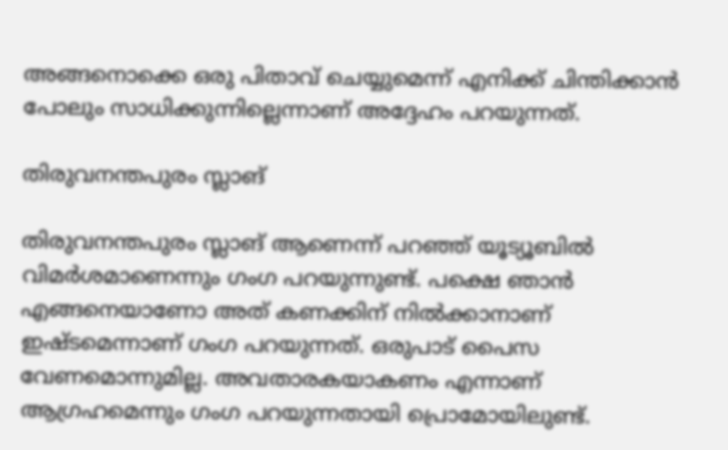അങ്ങനൊക്കെ ഒരു പിതാവ് ചെയ്യുമെന്ന് എനിക്ക് ചിന്തിക്കാന്‍ പോലും സാധിക്കുന്നില്ലെന്നാണ് അദ്ദേഹം പറയുന്നത്.

തിരുവനന്തപുരം സ്ലാങ്

തിരുവനന്തപുരം സ്ലാങ് ആണെന്ന് പറഞ്ഞ് യൂട്യൂബില്‍ വിമര്‍ശമാണെന്നും ഗംഗ പറയുന്നുണ്ട്. പക്ഷെ ഞാന്‍ എങ്ങനെയാണോ അത് കണക്കിന് നില്‍ക്കാനാണ് ഇഷ്ടമെന്നാണ് ഗംഗ പറയുന്നത്. ഒരുപാട് പൈസ വേണമൊന്നുമില്ല. അവതാരകയാകണം എന്നാണ് ആഗ്രഹമെന്നും ഗംഗ പറയുന്നതായി പ്രൊമോയിലുണ്ട്.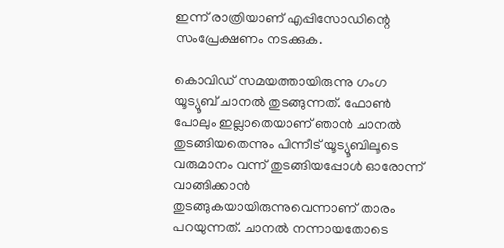ഇന്ന് രാത്രിയാണ് എപ്പിസോഡിന്റെ സംപ്രേക്ഷണം നടക്കുക.

കൊവിഡ് സമയത്തായിരുന്നു ഗംഗ യൂട്യൂബ് ചാനല്‍ തുടങ്ങുന്നത്. ഫോണ്‍ പോലും ഇല്ലാതെയാണ് ഞാന്‍ ചാനല്‍ തുടങ്ങിയതെന്നും പിന്നീട് യൂട്യൂബിലൂടെ വരുമാനം വന്ന് തുടങ്ങിയപ്പോള്‍ ഓരോന്ന് വാങ്ങിക്കാന്‍ തുടങ്ങുകയായിരുന്നുവെന്നാണ് താരം പറയുന്നത്. ചാനല്‍ നന്നായതോടെ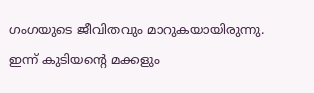ഗംഗയുടെ ജീവിതവും മാറുകയായിരുന്നു. ഇന്ന് കുടിയന്റെ മക്കളും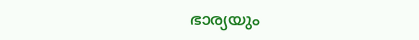ഭാര്യയും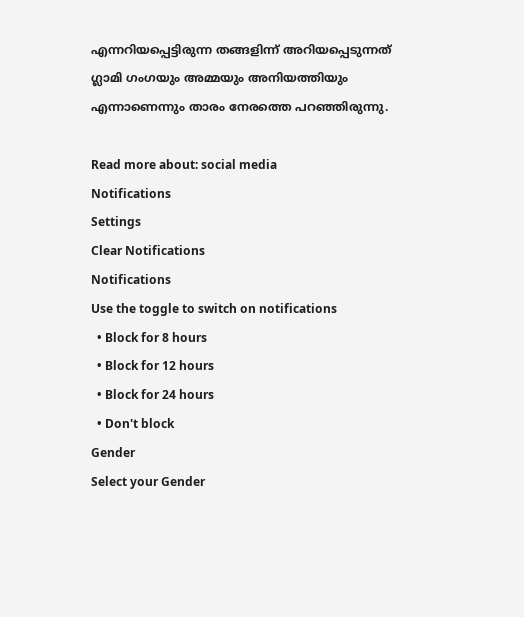എന്നറിയപ്പെട്ടിരുന്ന തങ്ങളിന്ന് അറിയപ്പെടുന്നത് ഗ്ലാമി ഗംഗയും അമ്മയും അനിയത്തിയും എന്നാണെന്നും താരം നേരത്തെ പറഞ്ഞിരുന്നു.

Read more about: social media
Notifications
Settings
Clear Notifications
Notifications
Use the toggle to switch on notifications
  • Block for 8 hours
  • Block for 12 hours
  • Block for 24 hours
  • Don't block
Gender
Select your Gender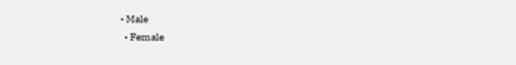• Male
  • Female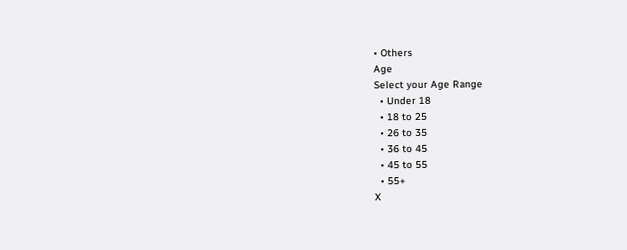• Others
Age
Select your Age Range
  • Under 18
  • 18 to 25
  • 26 to 35
  • 36 to 45
  • 45 to 55
  • 55+
X